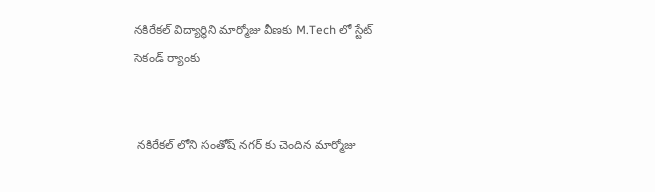నకిరేకల్ విద్యార్థిని మార్మోజు వీణకు M.Tech లో స్టేట్ సెకండ్ ర్యాంకు


 నకిరేకల్ లోని సంతోష్ నగర్ కు చెందిన మార్మోజు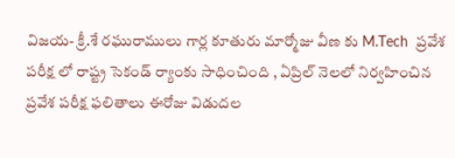విజయ- క్రీ.శే రఘురాములు గార్ల కూతురు మార్మోజు వీణ కు M.Tech  ప్రవేశ పరీక్ష లో రాష్ట్ర సెకండ్ ర్యాంకు సాధించింది , ఏప్రిల్ నెలలో నిర్వహించిన ప్రవేశ పరీక్ష ఫలితాలు ఈరోజు విడుదల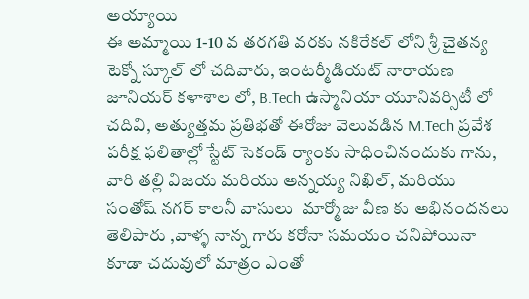అయ్యాయి
ఈ అమ్మాయి 1-10 వ తరగతి వరకు నకిరేకల్ లోని శ్రీ చైతన్య టెక్నో స్కూల్ లో చదివారు, ఇంటర్మీడియట్ నారాయణ జూనియర్ కళాశాల లో, B.Tech ఉస్మానియా యూనివర్సిటీ లో చదివి, అత్యుత్తమ ప్రతిభతో ఈరోజు వెలువడిన M.Tech ప్రవేశ పరీక్ష ఫలితాల్లో స్టేట్ సెకండ్ ర్యాంకు సాధించినందుకు గాను, వారి తల్లి విజయ మరియు అన్నయ్య నిఖిల్, మరియు సంతోష్ నగర్ కాలనీ వాసులు  మార్మోజు వీణ కు అభినందనలు తెలిపారు ,వాళ్ళ నాన్న గారు కరోనా సమయం చనిపోయినా కూడా చదువులో మాత్రం ఎంతో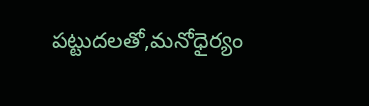పట్టుదలతో,మనోధైర్యం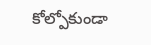కోల్పోకుండా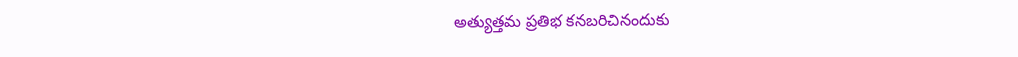అత్యుత్తమ ప్రతిభ కనబరిచినందుకు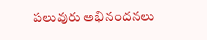పలువురు అభినందనలు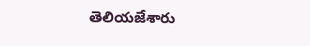తెలియజేశారు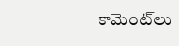కామెంట్‌లు